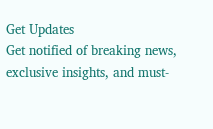Get Updates
Get notified of breaking news, exclusive insights, and must-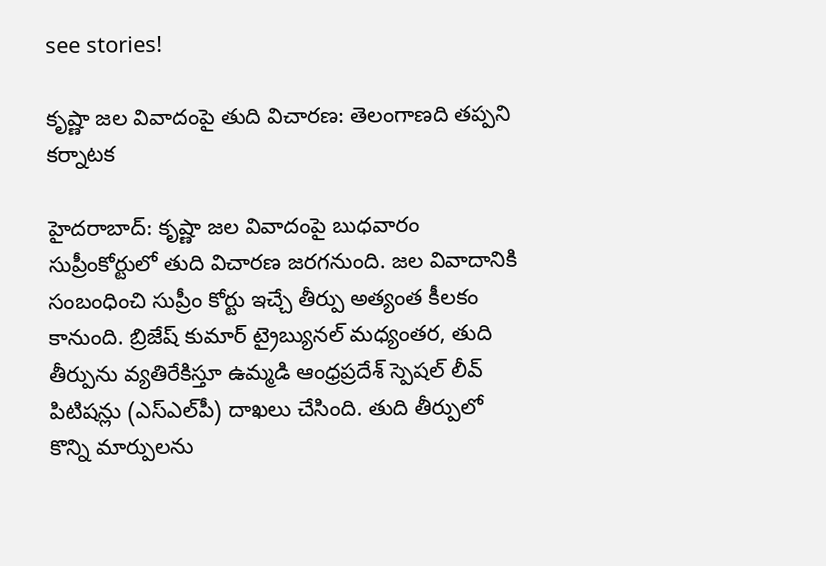see stories!

కృష్ణా జల వివాదంపై తుది విచారణ: తెలంగాణది తప్పని కర్నాటక

హైదరాబాద్: కృష్ణా జల వివాదంపై బుధవారం సుప్రీంకోర్టులో తుది విచారణ జరగనుంది. జల వివాదానికి సంబంధించి సుప్రీం కోర్టు ఇచ్చే తీర్పు అత్యంత కీలకం కానుంది. బ్రిజేష్ కుమార్‌ ట్రైబ్యునల్‌ మధ్యంతర, తుది తీర్పును వ్యతిరేకిస్తూ ఉమ్మడి ఆంధ్రప్రదేశ్‌ స్పెషల్‌ లీవ్‌ పిటిషన్లు (ఎస్‌ఎల్‌పీ) దాఖలు చేసింది. తుది తీర్పులో కొన్ని మార్పులను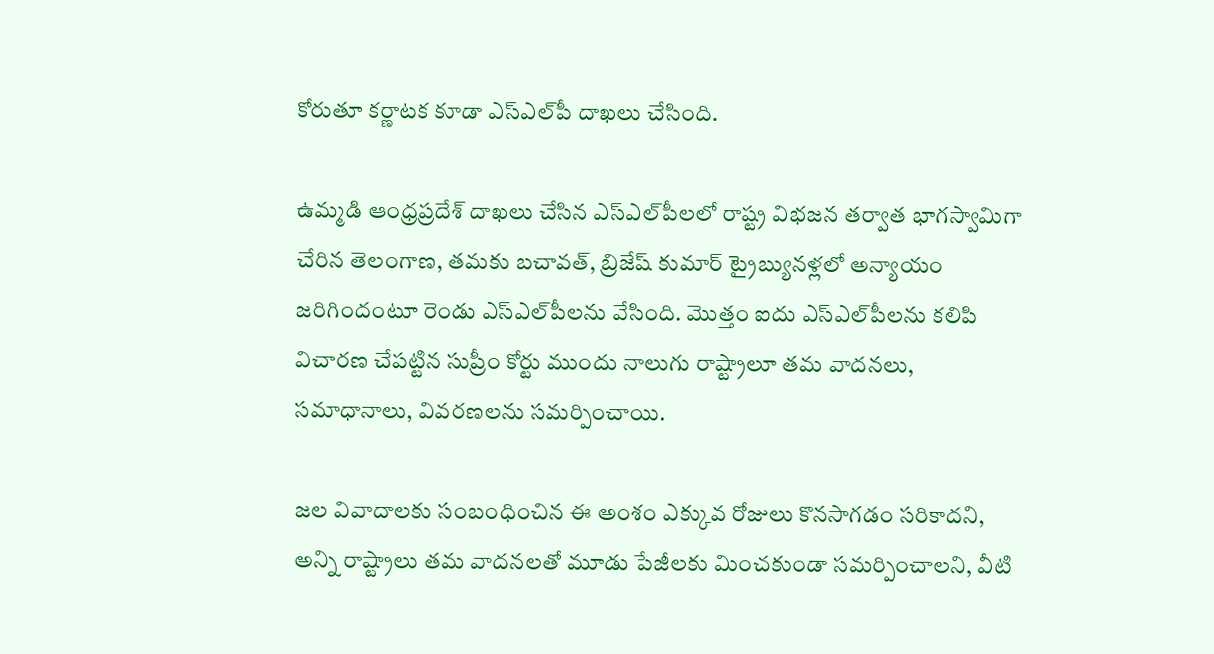కోరుతూ కర్ణాటక కూడా ఎస్‌ఎల్‌పీ దాఖలు చేసింది.

ఉమ్మడి ఆంధ్రప్రదేశ్‌ దాఖలు చేసిన ఎస్‌ఎల్‌పీలలో రాష్ట్ర విభజన తర్వాత భాగస్వామిగా చేరిన తెలంగాణ, తమకు బచావత్‌, బ్రిజేష్ కుమార్‌ ట్రైబ్యునళ్లలో అన్యాయం జరిగిందంటూ రెండు ఎస్‌ఎల్‌పీలను వేసింది. మొత్తం ఐదు ఎస్‌ఎల్‌పీలను కలిపి విచారణ చేపట్టిన సుప్రీం కోర్టు ముందు నాలుగు రాష్ట్రాలూ తమ వాదనలు, సమాధానాలు, వివరణలను సమర్పించాయి.

జల వివాదాలకు సంబంధించిన ఈ అంశం ఎక్కువ రోజులు కొనసాగడం సరికాదని, అన్ని రాష్ట్రాలు తమ వాదనలతో మూడు పేజీలకు మించకుండా సమర్పించాలని, వీటి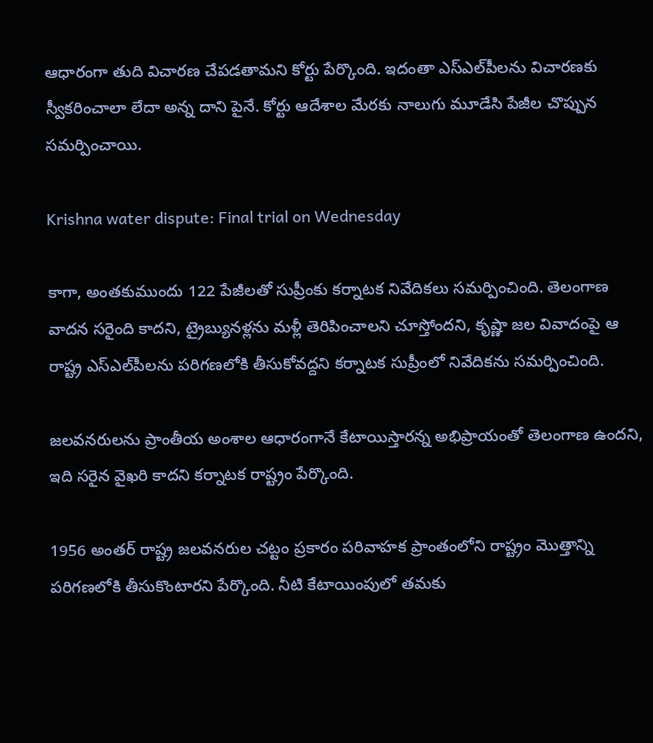ఆధారంగా తుది విచారణ చేపడతామని కోర్టు పేర్కొంది. ఇదంతా ఎస్‌ఎల్‌పీలను విచారణకు స్వీకరించాలా లేదా అన్న దాని పైనే. కోర్టు ఆదేశాల మేరకు నాలుగు మూడేసి పేజీల చొప్పున సమర్పించాయి.

Krishna water dispute: Final trial on Wednesday

కాగా, అంతకుముందు 122 పేజీలతో సుప్రీంకు కర్నాటక నివేదికలు సమర్పించింది. తెలంగాణ వాదన సరైంది కాదని, ట్రైబ్యునళ్లను మళ్లీ తెరిపించాలని చూస్తోందని, కృష్ణా జల వివాదంపై ఆ రాష్ట్ర ఎస్‌ఎల్‌పీలను పరిగణలోకి తీసుకోవద్దని కర్నాటక సుప్రీంలో నివేదికను సమర్పించింది.

జలవనరులను ప్రాంతీయ అంశాల ఆధారంగానే కేటాయిస్తారన్న అభిప్రాయంతో తెలంగాణ ఉందని, ఇది సరైన వైఖరి కాదని కర్నాటక రాష్ట్రం పేర్కొంది.

1956 అంతర్ రాష్ట్ర జలవనరుల చట్టం ప్రకారం పరివాహక ప్రాంతంలోని రాష్ట్రం మొత్తాన్ని పరిగణలోకి తీసుకొంటారని పేర్కొంది. నీటి కేటాయింపులో తమకు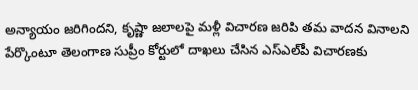అన్యాయం జరిగిందని, కృష్ణా జలాలపై మళ్లీ విచారణ జరిపి తమ వాదన వినాలని పేర్కొంటూ తెలంగాణ సుప్రీం కోర్టులో దాఖలు చేసిన ఎస్ఎల్‌పీ విచారణకు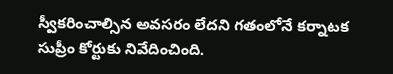స్వీకరించాల్సిన అవసరం లేదని గతంలోనే కర్నాటక సుప్రీం కోర్టుకు నివేదించింది.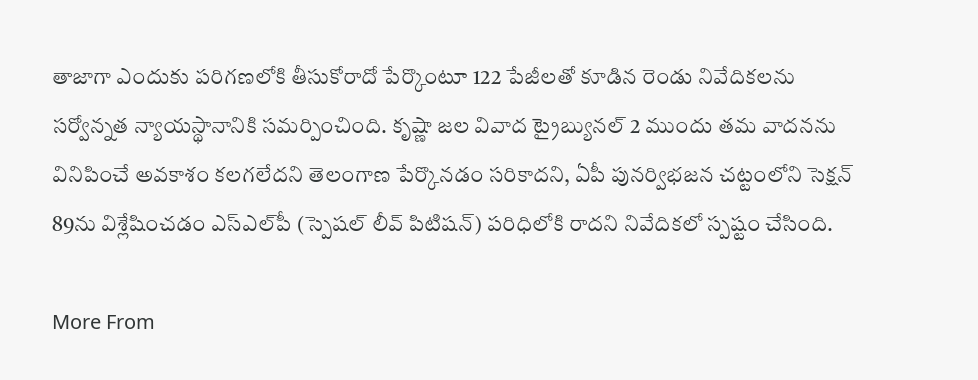తాజాగా ఎందుకు పరిగణలోకి తీసుకోరాదో పేర్కొంటూ 122 పేజీలతో కూడిన రెండు నివేదికలను సర్వోన్నత న్యాయస్థానానికి సమర్పించింది. కృష్ణా జల వివాద ట్రైబ్యునల్ 2 ముందు తమ వాదనను వినిపించే అవకాశం కలగలేదని తెలంగాణ పేర్కొనడం సరికాదని, ఏపీ పునర్విభజన చట్టంలోని సెక్షన్ 89ను విశ్లేషించడం ఎస్‌ఎల్‌పీ (స్పెషల్ లీవ్ పిటిషన్) పరిధిలోకి రాదని నివేదికలో స్పష్టం చేసింది.

More From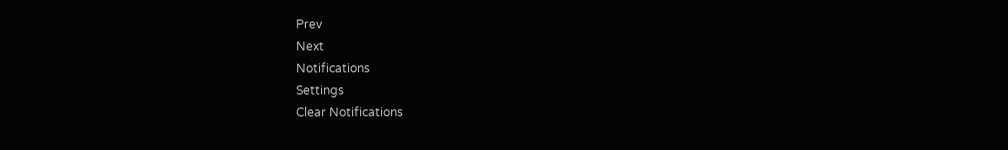Prev
Next
Notifications
Settings
Clear Notifications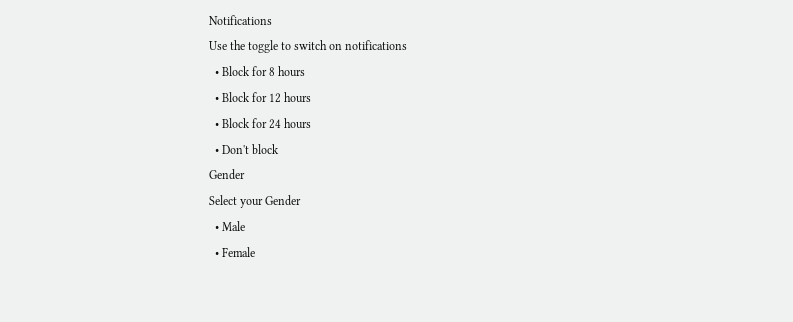Notifications
Use the toggle to switch on notifications
  • Block for 8 hours
  • Block for 12 hours
  • Block for 24 hours
  • Don't block
Gender
Select your Gender
  • Male
  • Female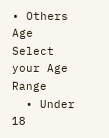• Others
Age
Select your Age Range
  • Under 18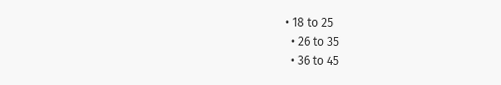• 18 to 25
  • 26 to 35
  • 36 to 45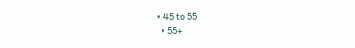• 45 to 55
  • 55+